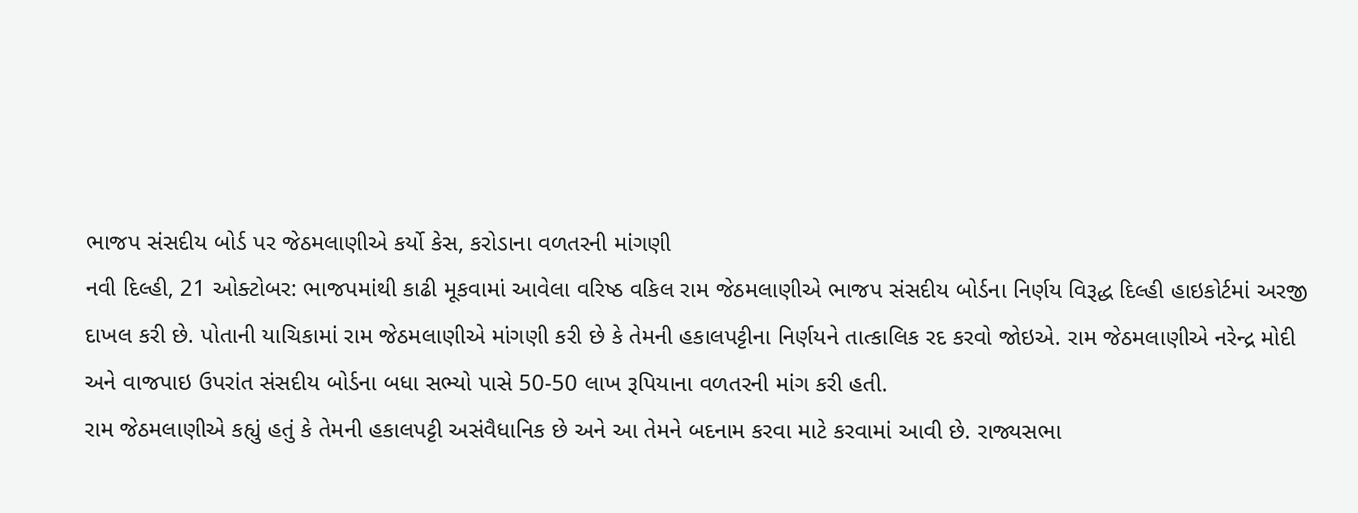ભાજપ સંસદીય બોર્ડ પર જેઠમલાણીએ કર્યો કેસ, કરોડાના વળતરની માંગણી
નવી દિલ્હી, 21 ઓક્ટોબર: ભાજપમાંથી કાઢી મૂકવામાં આવેલા વરિષ્ઠ વકિલ રામ જેઠમલાણીએ ભાજપ સંસદીય બોર્ડના નિર્ણય વિરૂદ્ધ દિલ્હી હાઇકોર્ટમાં અરજી દાખલ કરી છે. પોતાની યાચિકામાં રામ જેઠમલાણીએ માંગણી કરી છે કે તેમની હકાલપટ્ટીના નિર્ણયને તાત્કાલિક રદ કરવો જોઇએ. રામ જેઠમલાણીએ નરેન્દ્ર મોદી અને વાજપાઇ ઉપરાંત સંસદીય બોર્ડના બધા સભ્યો પાસે 50-50 લાખ રૂપિયાના વળતરની માંગ કરી હતી.
રામ જેઠમલાણીએ કહ્યું હતું કે તેમની હકાલપટ્ટી અસંવૈધાનિક છે અને આ તેમને બદનામ કરવા માટે કરવામાં આવી છે. રાજ્યસભા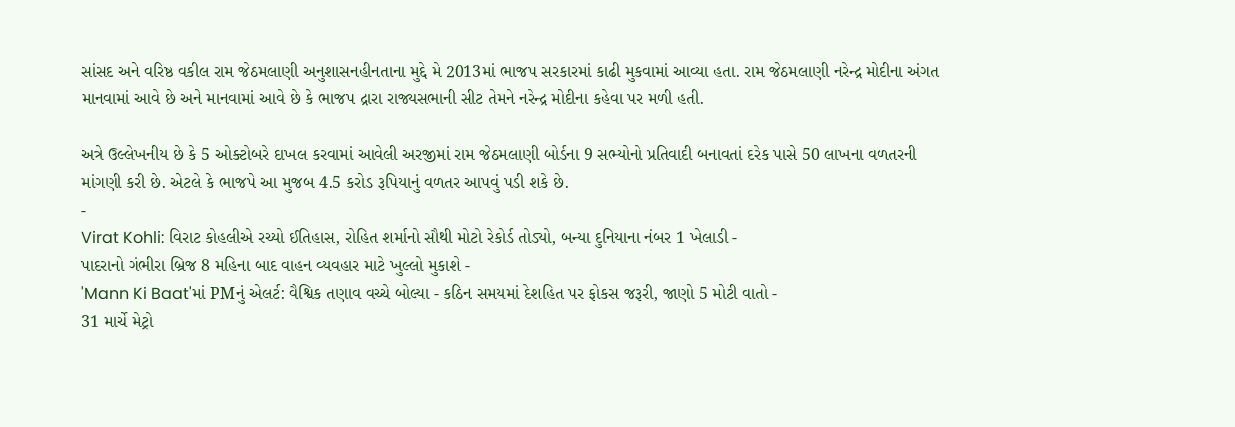સાંસદ અને વરિષ્ઠ વકીલ રામ જેઠમલાણી અનુશાસનહીનતાના મુદ્દે મે 2013માં ભાજપ સરકારમાં કાઢી મુકવામાં આવ્યા હતા. રામ જેઠમલાણી નરેન્દ્ર મોદીના અંગત માનવામાં આવે છે અને માનવામાં આવે છે કે ભાજપ દ્રારા રાજ્યસભાની સીટ તેમને નરેન્દ્ર મોદીના કહેવા પર મળી હતી.

અત્રે ઉલ્લેખનીય છે કે 5 ઓક્ટોબરે દાખલ કરવામાં આવેલી અરજીમાં રામ જેઠમલાણી બોર્ડના 9 સભ્યોનો પ્રતિવાદી બનાવતાં દરેક પાસે 50 લાખના વળતરની માંગણી કરી છે. એટલે કે ભાજપે આ મુજબ 4.5 કરોડ રૂપિયાનું વળતર આપવું પડી શકે છે.
-
Virat Kohli: વિરાટ કોહલીએ રચ્યો ઈતિહાસ, રોહિત શર્માનો સૌથી મોટો રેકોર્ડ તોડ્યો, બન્યા દુનિયાના નંબર 1 ખેલાડી -
પાદરાનો ગંભીરા બ્રિજ 8 મહિના બાદ વાહન વ્યવહાર માટે ખુલ્લો મુકાશે -
'Mann Ki Baat'માં PMનું એલર્ટ: વૈશ્વિક તણાવ વચ્ચે બોલ્યા - કઠિન સમયમાં દેશહિત પર ફોકસ જરૂરી, જાણો 5 મોટી વાતો -
31 માર્ચે મેટ્રો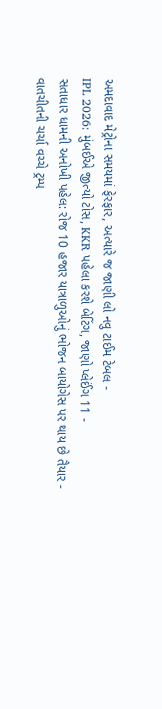અમદાવાદ મેટ્રોના સમયમાં ફેરફાર, અત્યારે જ જાણી લો નવુ ટાઈમ ટેબલ -
IPL 2026: મુંબઈએ જીત્યો ટોસ, KKR પહેલા કરશે બેટિંગ, જાણો પ્લેઈંગ 11 -
સતાધાર ધામની અનોખી પહેલ: રોજ 10 હજાર યાત્રાળુઓનું ભોજન બાયોગેસ પર થાય છે તૈયાર -
વાતચીતની ચર્ચા વચ્ચે ટ્રમ્પ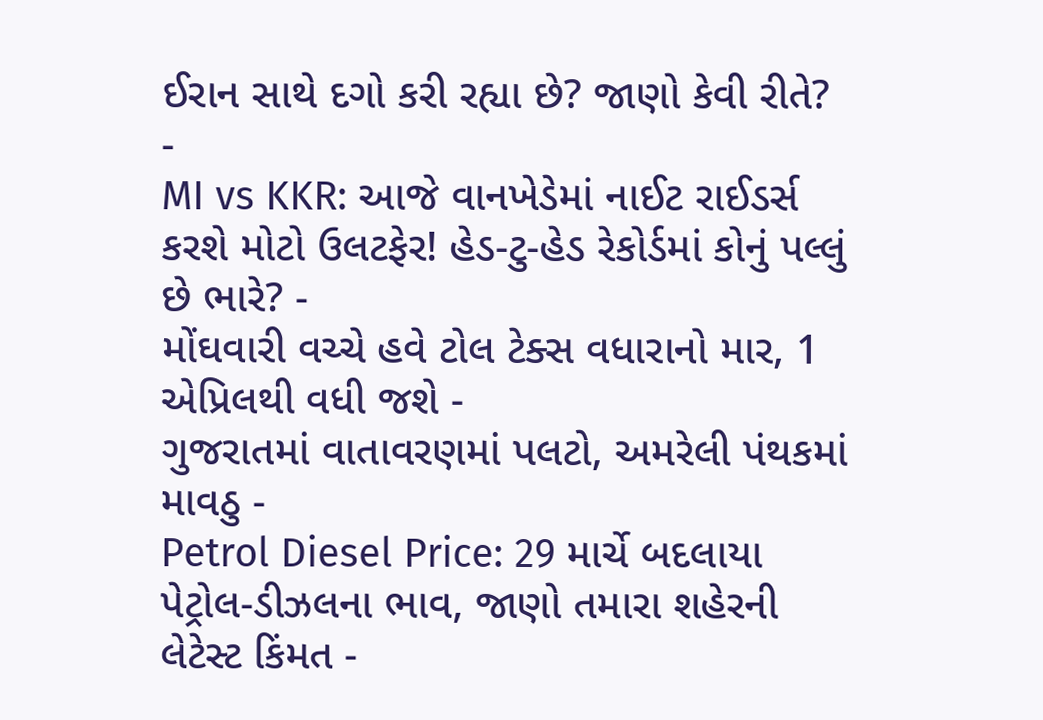ઈરાન સાથે દગો કરી રહ્યા છે? જાણો કેવી રીતે? -
MI vs KKR: આજે વાનખેડેમાં નાઈટ રાઈડર્સ કરશે મોટો ઉલટફેર! હેડ-ટુ-હેડ રેકોર્ડમાં કોનું પલ્લું છે ભારે? -
મોંઘવારી વચ્ચે હવે ટોલ ટેક્સ વધારાનો માર, 1 એપ્રિલથી વધી જશે -
ગુજરાતમાં વાતાવરણમાં પલટો, અમરેલી પંથકમાં માવઠુ -
Petrol Diesel Price: 29 માર્ચે બદલાયા પેટ્રોલ-ડીઝલના ભાવ, જાણો તમારા શહેરની લેટેસ્ટ કિંમત -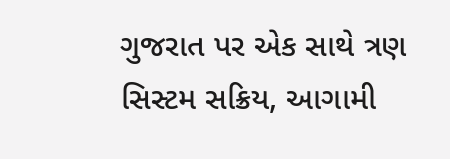ગુજરાત પર એક સાથે ત્રણ સિસ્ટમ સક્રિય, આગામી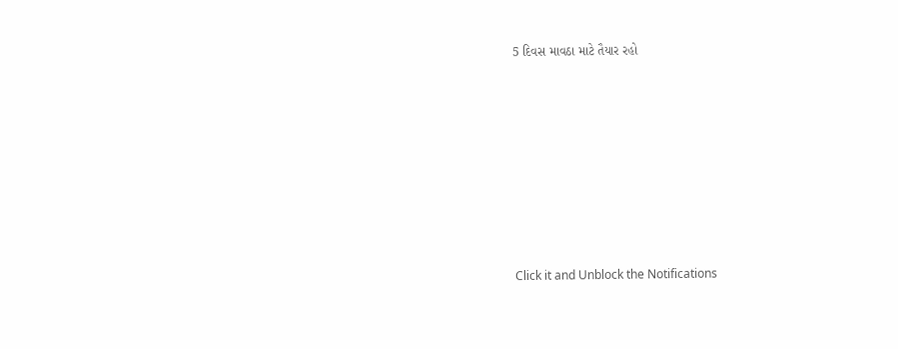5 દિવસ માવઠા માટે તૈયાર રહો









Click it and Unblock the Notifications